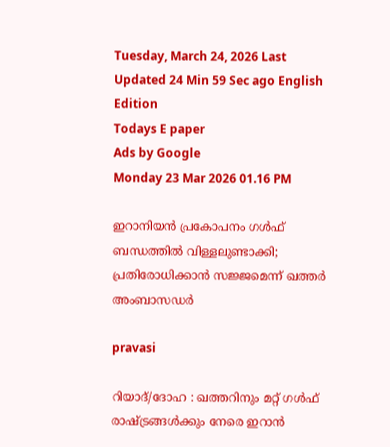Tuesday, March 24, 2026 Last Updated 24 Min 59 Sec ago English Edition
Todays E paper
Ads by Google
Monday 23 Mar 2026 01.16 PM

ഇറാനിയൻ പ്രകോപനം ഗൾഫ് ബന്ധത്തിൽ വിള്ളലുണ്ടാക്കി; പ്രതിരോധിക്കാൻ സജ്ജമെന്ന് ഖത്തർ അംബാസഡർ

pravasi

റിയാദ്/ദോഹ : ഖത്തറിനും മറ്റ് ഗൾഫ് രാഷ്ട്രങ്ങൾക്കും നേരെ ഇറാൻ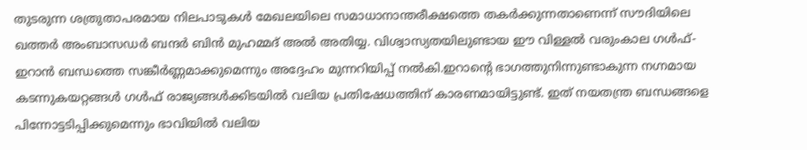തുടരുന്ന ശത്രുതാപരമായ നിലപാടുകൾ മേഖലയിലെ സമാധാനാന്തരീക്ഷത്തെ തകർക്കുന്നതാണെന്ന് സൗദിയിലെ ഖത്തർ അംബാസഡർ ബന്ദർ ബിൻ മുഹമ്മദ് അൽ അതിയ്യ. വിശ്വാസ്യതയിലുണ്ടായ ഈ വിള്ളൽ വരുംകാല ഗൾഫ്-ഇറാൻ ബന്ധത്തെ സങ്കീർണ്ണമാക്കുമെന്നും അദ്ദേഹം മുന്നറിയിപ്പ് നൽകി.ഇറാന്റെ ഭാഗത്തുനിന്നുണ്ടാകുന്ന നഗ്നമായ കടന്നുകയറ്റങ്ങൾ ഗൾഫ് രാജ്യങ്ങൾക്കിടയിൽ വലിയ പ്രതിഷേധത്തിന് കാരണമായിട്ടുണ്ട്. ഇത് നയതന്ത്ര ബന്ധങ്ങളെ പിന്നോട്ടടിപ്പിക്കുമെന്നും ഭാവിയിൽ വലിയ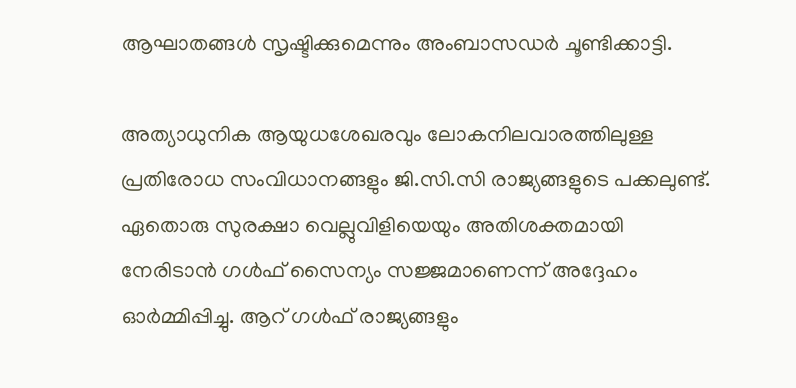ആഘാതങ്ങൾ സൃഷ്ടിക്കുമെന്നും അംബാസഡർ ചൂണ്ടിക്കാട്ടി.

അത്യാധുനിക ആയുധശേഖരവും ലോകനിലവാരത്തിലുള്ള പ്രതിരോധ സംവിധാനങ്ങളും ജി.സി.സി രാജ്യങ്ങളുടെ പക്കലുണ്ട്. ഏതൊരു സുരക്ഷാ വെല്ലുവിളിയെയും അതിശക്തമായി നേരിടാൻ ഗൾഫ് സൈന്യം സജ്ജമാണെന്ന് അദ്ദേഹം ഓർമ്മിപ്പിച്ചു. ആറ് ഗൾഫ് രാജ്യങ്ങളും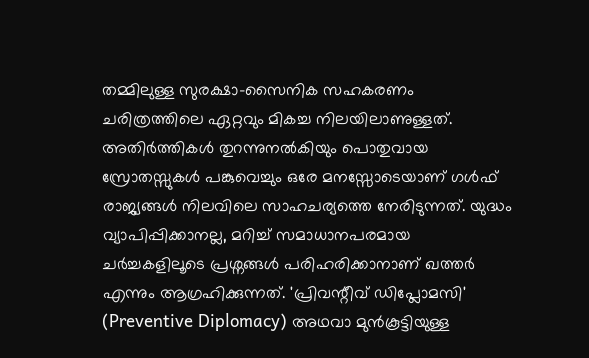തമ്മിലുള്ള സുരക്ഷാ-സൈനിക സഹകരണം ചരിത്രത്തിലെ ഏറ്റവും മികച്ച നിലയിലാണുള്ളത്. അതിർത്തികൾ തുറന്നുനൽകിയും പൊതുവായ സ്രോതസ്സുകൾ പങ്കുവെച്ചും ഒരേ മനസ്സോടെയാണ് ഗൾഫ് രാജ്യങ്ങൾ നിലവിലെ സാഹചര്യത്തെ നേരിടുന്നത്. യുദ്ധം വ്യാപിപ്പിക്കാനല്ല, മറിച്ച് സമാധാനപരമായ ചർച്ചകളിലൂടെ പ്രശ്നങ്ങൾ പരിഹരിക്കാനാണ് ഖത്തർ എന്നും ആഗ്രഹിക്കുന്നത്. 'പ്രിവന്റീവ് ഡിപ്ലോമസി' (Preventive Diplomacy) അഥവാ മുൻകൂട്ടിയുള്ള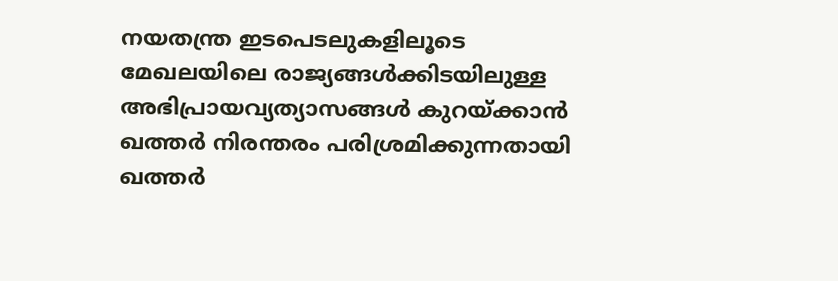നയതന്ത്ര ഇടപെടലുകളിലൂടെ മേഖലയിലെ രാജ്യങ്ങൾക്കിടയിലുള്ള അഭിപ്രായവ്യത്യാസങ്ങൾ കുറയ്ക്കാൻ ഖത്തർ നിരന്തരം പരിശ്രമിക്കുന്നതായി ഖത്തർ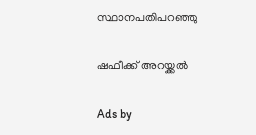സ്ഥാനപതിപറഞ്ഞു

ഷഫീക്ക് അറയ്ക്കൽ

Ads by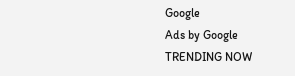Google
Ads by Google
TRENDING NOW